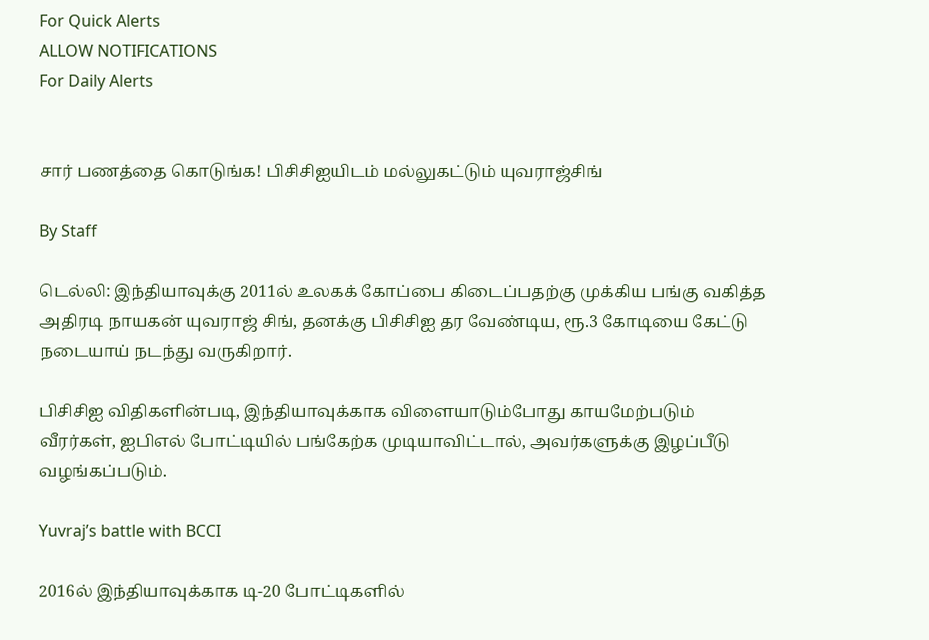For Quick Alerts
ALLOW NOTIFICATIONS
For Daily Alerts


சார் பணத்தை கொடுங்க! பிசிசிஐயிடம் மல்லுகட்டும் யுவராஜ்சிங்

By Staff

டெல்லி: இந்தியாவுக்கு 2011ல் உலகக் கோப்பை கிடைப்பதற்கு முக்கிய பங்கு வகித்த அதிரடி நாயகன் யுவராஜ் சிங், தனக்கு பிசிசிஐ தர வேண்டிய, ரூ.3 கோடியை கேட்டு நடையாய் நடந்து வருகிறார்.

பிசிசிஐ விதிகளின்படி, இந்தியாவுக்காக விளையாடும்போது காயமேற்படும் வீரர்கள், ஐபிஎல் போட்டியில் பங்கேற்க முடியாவிட்டால், அவர்களுக்கு இழப்பீடு வழங்கப்படும்.

Yuvraj’s battle with BCCI

2016ல் இந்தியாவுக்காக டி-20 போட்டிகளில்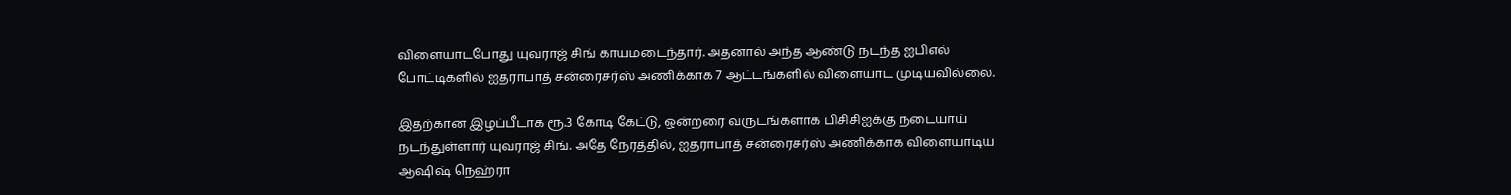விளையாடபோது யுவராஜ் சிங் காயமடைந்தார். அதனால் அந்த ஆண்டு நடந்த ஐபிஎல் போட்டிகளில் ஐதராபாத் சன்ரைசர்ஸ் அணிக்காக 7 ஆட்டங்களில் விளையாட முடியவில்லை.

இதற்கான இழப்பீடாக ரூ.3 கோடி கேட்டு, ஒன்றரை வருடங்களாக பிசிசிஐக்கு நடையாய் நடந்துள்ளார் யுவராஜ் சிங். அதே நேரத்தில், ஐதராபாத் சன்ரைசர்ஸ் அணிக்காக விளையாடிய ஆஷிஷ் நெஹ்ரா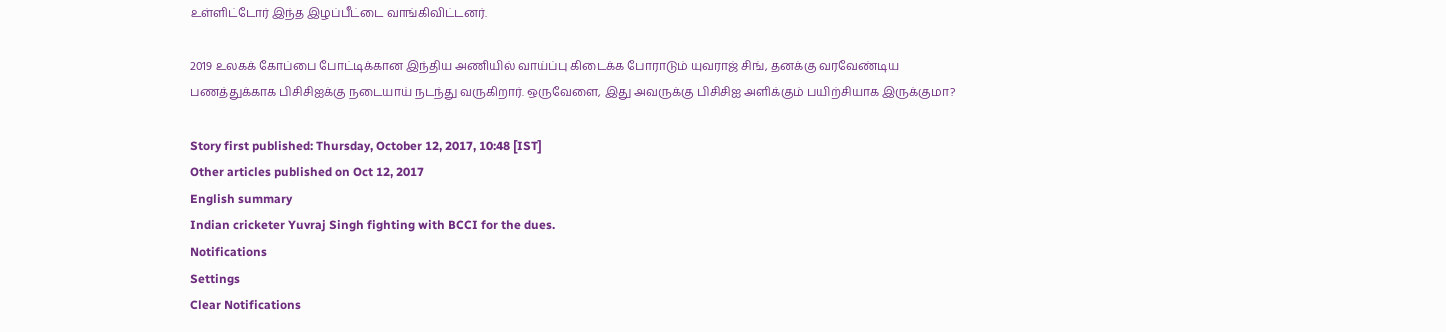உள்ளிட்டோர் இந்த இழப்பீட்டை வாங்கிவிட்டனர்.

2019 உலகக் கோப்பை போட்டிக்கான இந்திய அணியில் வாய்ப்பு கிடைக்க போராடும் யுவராஜ் சிங், தனக்கு வரவேண்டிய பணத்துக்காக பிசிசிஐக்கு நடையாய் நடந்து வருகிறார். ஒருவேளை, இது அவருக்கு பிசிசிஐ அளிக்கும் பயிற்சியாக இருக்குமா?

Story first published: Thursday, October 12, 2017, 10:48 [IST]
Other articles published on Oct 12, 2017
English summary
Indian cricketer Yuvraj Singh fighting with BCCI for the dues.
Notifications
Settings
Clear Notifications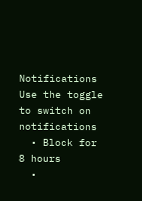Notifications
Use the toggle to switch on notifications
  • Block for 8 hours
  •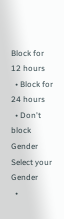Block for 12 hours
  • Block for 24 hours
  • Don't block
Gender
Select your Gender
  •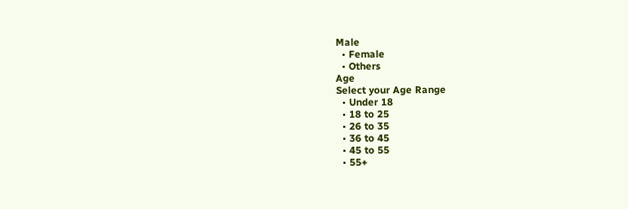Male
  • Female
  • Others
Age
Select your Age Range
  • Under 18
  • 18 to 25
  • 26 to 35
  • 36 to 45
  • 45 to 55
  • 55+